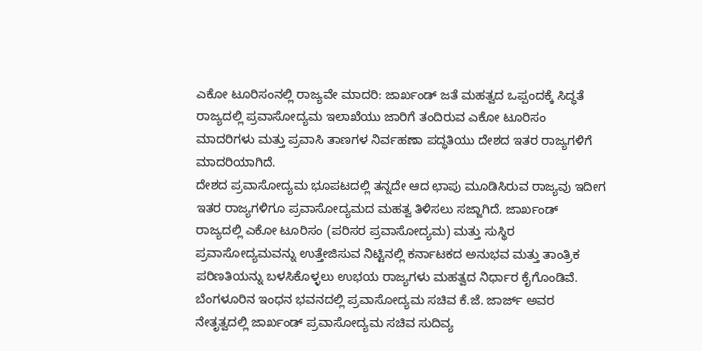ಎಕೋ ಟೂರಿಸಂನಲ್ಲಿ ರಾಜ್ಯವೇ ಮಾದರಿ: ಜಾರ್ಖಂಡ್ ಜತೆ ಮಹತ್ವದ ಒಪ್ಪಂದಕ್ಕೆ ಸಿದ್ಧತೆ
ರಾಜ್ಯದಲ್ಲಿ ಪ್ರವಾಸೋದ್ಯಮ ಇಲಾಖೆಯು ಜಾರಿಗೆ ತಂದಿರುವ ಎಕೋ ಟೂರಿಸಂ ಮಾದರಿಗಳು ಮತ್ತು ಪ್ರವಾಸಿ ತಾಣಗಳ ನಿರ್ವಹಣಾ ಪದ್ಧತಿಯು ದೇಶದ ಇತರ ರಾಜ್ಯಗಳಿಗೆ ಮಾದರಿಯಾಗಿದೆ.
ದೇಶದ ಪ್ರವಾಸೋದ್ಯಮ ಭೂಪಟದಲ್ಲಿ ತನ್ನದೇ ಆದ ಛಾಪು ಮೂಡಿಸಿರುವ ರಾಜ್ಯವು ಇದೀಗ ಇತರ ರಾಜ್ಯಗಳಿಗೂ ಪ್ರವಾಸೋದ್ಯಮದ ಮಹತ್ವ ತಿಳಿಸಲು ಸಜ್ಜಾಗಿದೆ. ಜಾರ್ಖಂಡ್ ರಾಜ್ಯದಲ್ಲಿ ಎಕೋ ಟೂರಿಸಂ (ಪರಿಸರ ಪ್ರವಾಸೋದ್ಯಮ) ಮತ್ತು ಸುಸ್ಥಿರ ಪ್ರವಾಸೋದ್ಯಮವನ್ನು ಉತ್ತೇಜಿಸುವ ನಿಟ್ಟಿನಲ್ಲಿ ಕರ್ನಾಟಕದ ಅನುಭವ ಮತ್ತು ತಾಂತ್ರಿಕ ಪರಿಣತಿಯನ್ನು ಬಳಸಿಕೊಳ್ಳಲು ಉಭಯ ರಾಜ್ಯಗಳು ಮಹತ್ವದ ನಿರ್ಧಾರ ಕೈಗೊಂಡಿವೆ.
ಬೆಂಗಳೂರಿನ ಇಂಧನ ಭವನದಲ್ಲಿ ಪ್ರವಾಸೋದ್ಯಮ ಸಚಿವ ಕೆ.ಜೆ. ಜಾರ್ಜ್ ಅವರ ನೇತೃತ್ವದಲ್ಲಿ ಜಾರ್ಖಂಡ್ ಪ್ರವಾಸೋದ್ಯಮ ಸಚಿವ ಸುದಿವ್ಯ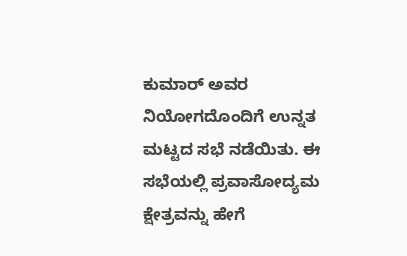ಕುಮಾರ್ ಅವರ ನಿಯೋಗದೊಂದಿಗೆ ಉನ್ನತ ಮಟ್ಟದ ಸಭೆ ನಡೆಯಿತು. ಈ ಸಭೆಯಲ್ಲಿ ಪ್ರವಾಸೋದ್ಯಮ ಕ್ಷೇತ್ರವನ್ನು ಹೇಗೆ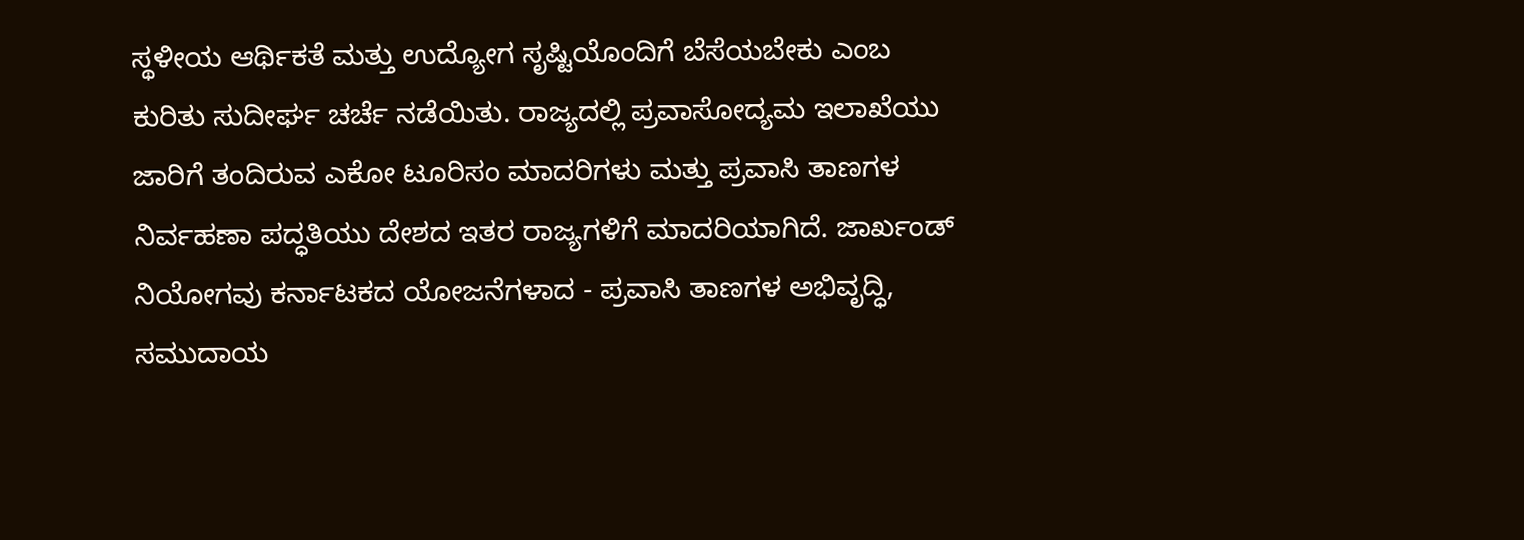ಸ್ಥಳೀಯ ಆರ್ಥಿಕತೆ ಮತ್ತು ಉದ್ಯೋಗ ಸೃಷ್ಟಿಯೊಂದಿಗೆ ಬೆಸೆಯಬೇಕು ಎಂಬ ಕುರಿತು ಸುದೀರ್ಘ ಚರ್ಚೆ ನಡೆಯಿತು. ರಾಜ್ಯದಲ್ಲಿ ಪ್ರವಾಸೋದ್ಯಮ ಇಲಾಖೆಯು ಜಾರಿಗೆ ತಂದಿರುವ ಎಕೋ ಟೂರಿಸಂ ಮಾದರಿಗಳು ಮತ್ತು ಪ್ರವಾಸಿ ತಾಣಗಳ ನಿರ್ವಹಣಾ ಪದ್ಧತಿಯು ದೇಶದ ಇತರ ರಾಜ್ಯಗಳಿಗೆ ಮಾದರಿಯಾಗಿದೆ. ಜಾರ್ಖಂಡ್ ನಿಯೋಗವು ಕರ್ನಾಟಕದ ಯೋಜನೆಗಳಾದ - ಪ್ರವಾಸಿ ತಾಣಗಳ ಅಭಿವೃದ್ಧಿ, ಸಮುದಾಯ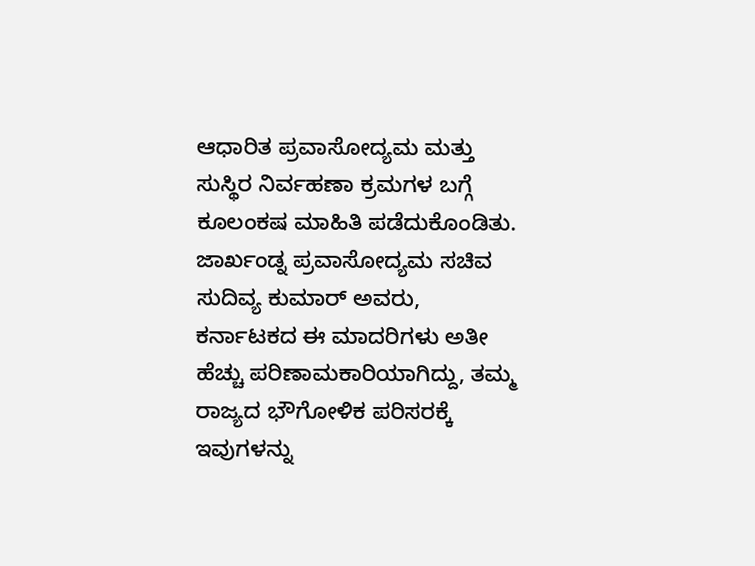ಆಧಾರಿತ ಪ್ರವಾಸೋದ್ಯಮ ಮತ್ತು ಸುಸ್ಥಿರ ನಿರ್ವಹಣಾ ಕ್ರಮಗಳ ಬಗ್ಗೆ ಕೂಲಂಕಷ ಮಾಹಿತಿ ಪಡೆದುಕೊಂಡಿತು. ಜಾರ್ಖಂಡ್ನ ಪ್ರವಾಸೋದ್ಯಮ ಸಚಿವ ಸುದಿವ್ಯ ಕುಮಾರ್ ಅವರು, ಕರ್ನಾಟಕದ ಈ ಮಾದರಿಗಳು ಅತೀ ಹೆಚ್ಚು ಪರಿಣಾಮಕಾರಿಯಾಗಿದ್ದು, ತಮ್ಮ ರಾಜ್ಯದ ಭೌಗೋಳಿಕ ಪರಿಸರಕ್ಕೆ ಇವುಗಳನ್ನು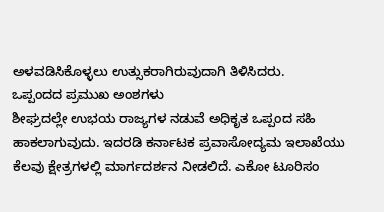ಅಳವಡಿಸಿಕೊಳ್ಳಲು ಉತ್ಸುಕರಾಗಿರುವುದಾಗಿ ತಿಳಿಸಿದರು.
ಒಪ್ಪಂದದ ಪ್ರಮುಖ ಅಂಶಗಳು
ಶೀಘ್ರದಲ್ಲೇ ಉಭಯ ರಾಜ್ಯಗಳ ನಡುವೆ ಅಧಿಕೃತ ಒಪ್ಪಂದ ಸಹಿ ಹಾಕಲಾಗುವುದು. ಇದರಡಿ ಕರ್ನಾಟಕ ಪ್ರವಾಸೋದ್ಯಮ ಇಲಾಖೆಯು ಕೆಲವು ಕ್ಷೇತ್ರಗಳಲ್ಲಿ ಮಾರ್ಗದರ್ಶನ ನೀಡಲಿದೆ. ಎಕೋ ಟೂರಿಸಂ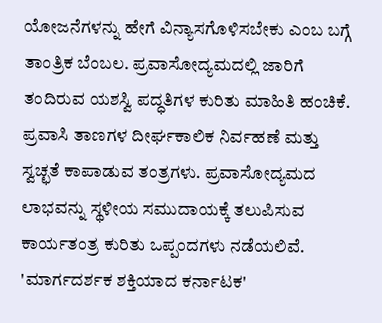ಯೋಜನೆಗಳನ್ನು ಹೇಗೆ ವಿನ್ಯಾಸಗೊಳಿಸಬೇಕು ಎಂಬ ಬಗ್ಗೆ ತಾಂತ್ರಿಕ ಬೆಂಬಲ. ಪ್ರವಾಸೋದ್ಯಮದಲ್ಲಿ ಜಾರಿಗೆ ತಂದಿರುವ ಯಶಸ್ವಿ ಪದ್ಧತಿಗಳ ಕುರಿತು ಮಾಹಿತಿ ಹಂಚಿಕೆ. ಪ್ರವಾಸಿ ತಾಣಗಳ ದೀರ್ಘಕಾಲಿಕ ನಿರ್ವಹಣೆ ಮತ್ತು ಸ್ವಚ್ಛತೆ ಕಾಪಾಡುವ ತಂತ್ರಗಳು. ಪ್ರವಾಸೋದ್ಯಮದ ಲಾಭವನ್ನು ಸ್ಥಳೀಯ ಸಮುದಾಯಕ್ಕೆ ತಲುಪಿಸುವ ಕಾರ್ಯತಂತ್ರ ಕುರಿತು ಒಪ್ಪಂದಗಳು ನಡೆಯಲಿವೆ.
'ಮಾರ್ಗದರ್ಶಕ ಶಕ್ತಿಯಾದ ಕರ್ನಾಟಕ'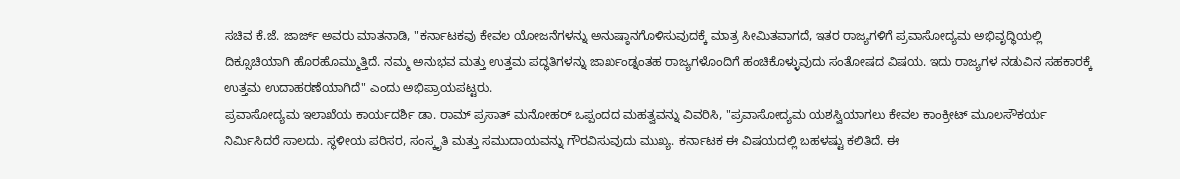ಸಚಿವ ಕೆ.ಜೆ. ಜಾರ್ಜ್ ಅವರು ಮಾತನಾಡಿ, "ಕರ್ನಾಟಕವು ಕೇವಲ ಯೋಜನೆಗಳನ್ನು ಅನುಷ್ಠಾನಗೊಳಿಸುವುದಕ್ಕೆ ಮಾತ್ರ ಸೀಮಿತವಾಗದೆ, ಇತರ ರಾಜ್ಯಗಳಿಗೆ ಪ್ರವಾಸೋದ್ಯಮ ಅಭಿವೃದ್ಧಿಯಲ್ಲಿ ದಿಕ್ಸೂಚಿಯಾಗಿ ಹೊರಹೊಮ್ಮುತ್ತಿದೆ. ನಮ್ಮ ಅನುಭವ ಮತ್ತು ಉತ್ತಮ ಪದ್ಧತಿಗಳನ್ನು ಜಾರ್ಖಂಡ್ನಂತಹ ರಾಜ್ಯಗಳೊಂದಿಗೆ ಹಂಚಿಕೊಳ್ಳುವುದು ಸಂತೋಷದ ವಿಷಯ. ಇದು ರಾಜ್ಯಗಳ ನಡುವಿನ ಸಹಕಾರಕ್ಕೆ ಉತ್ತಮ ಉದಾಹರಣೆಯಾಗಿದೆ" ಎಂದು ಅಭಿಪ್ರಾಯಪಟ್ಟರು.
ಪ್ರವಾಸೋದ್ಯಮ ಇಲಾಖೆಯ ಕಾರ್ಯದರ್ಶಿ ಡಾ. ರಾಮ್ ಪ್ರಸಾತ್ ಮನೋಹರ್ ಒಪ್ಪಂದದ ಮಹತ್ವವನ್ನು ವಿವರಿಸಿ, "ಪ್ರವಾಸೋದ್ಯಮ ಯಶಸ್ವಿಯಾಗಲು ಕೇವಲ ಕಾಂಕ್ರೀಟ್ ಮೂಲಸೌಕರ್ಯ ನಿರ್ಮಿಸಿದರೆ ಸಾಲದು. ಸ್ಥಳೀಯ ಪರಿಸರ, ಸಂಸ್ಕೃತಿ ಮತ್ತು ಸಮುದಾಯವನ್ನು ಗೌರವಿಸುವುದು ಮುಖ್ಯ. ಕರ್ನಾಟಕ ಈ ವಿಷಯದಲ್ಲಿ ಬಹಳಷ್ಟು ಕಲಿತಿದೆ. ಈ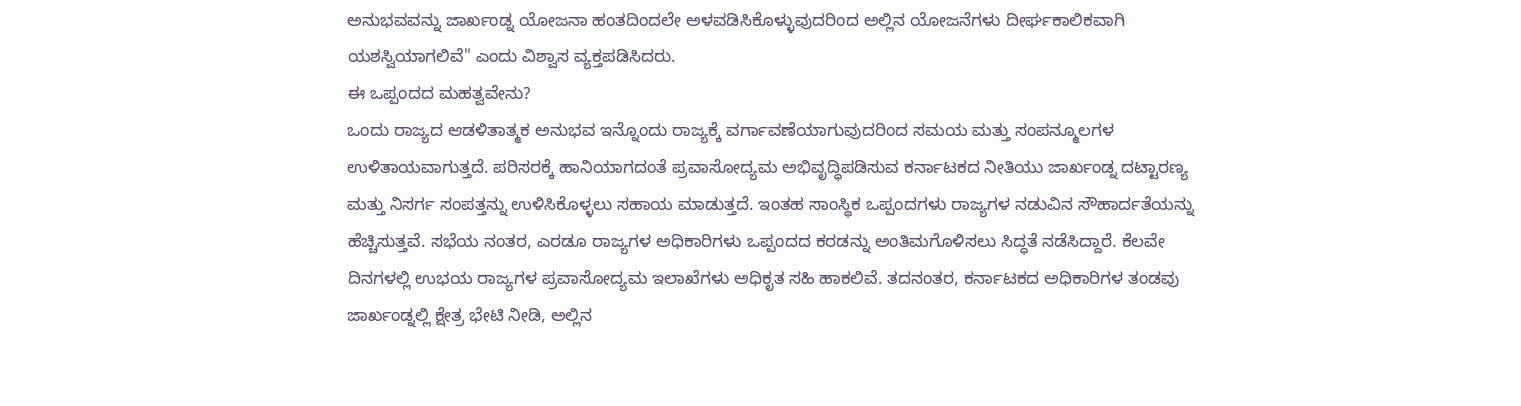ಅನುಭವವನ್ನು ಜಾರ್ಖಂಡ್ನ ಯೋಜನಾ ಹಂತದಿಂದಲೇ ಅಳವಡಿಸಿಕೊಳ್ಳುವುದರಿಂದ ಅಲ್ಲಿನ ಯೋಜನೆಗಳು ದೀರ್ಘಕಾಲಿಕವಾಗಿ ಯಶಸ್ವಿಯಾಗಲಿವೆ" ಎಂದು ವಿಶ್ವಾಸ ವ್ಯಕ್ತಪಡಿಸಿದರು.
ಈ ಒಪ್ಪಂದದ ಮಹತ್ವವೇನು?
ಒಂದು ರಾಜ್ಯದ ಆಡಳಿತಾತ್ಮಕ ಅನುಭವ ಇನ್ನೊಂದು ರಾಜ್ಯಕ್ಕೆ ವರ್ಗಾವಣೆಯಾಗುವುದರಿಂದ ಸಮಯ ಮತ್ತು ಸಂಪನ್ಮೂಲಗಳ ಉಳಿತಾಯವಾಗುತ್ತದೆ. ಪರಿಸರಕ್ಕೆ ಹಾನಿಯಾಗದಂತೆ ಪ್ರವಾಸೋದ್ಯಮ ಅಭಿವೃದ್ಧಿಪಡಿಸುವ ಕರ್ನಾಟಕದ ನೀತಿಯು ಜಾರ್ಖಂಡ್ನ ದಟ್ಟಾರಣ್ಯ ಮತ್ತು ನಿಸರ್ಗ ಸಂಪತ್ತನ್ನು ಉಳಿಸಿಕೊಳ್ಳಲು ಸಹಾಯ ಮಾಡುತ್ತದೆ. ಇಂತಹ ಸಾಂಸ್ಥಿಕ ಒಪ್ಪಂದಗಳು ರಾಜ್ಯಗಳ ನಡುವಿನ ಸೌಹಾರ್ದತೆಯನ್ನು ಹೆಚ್ಚಿಸುತ್ತವೆ. ಸಭೆಯ ನಂತರ, ಎರಡೂ ರಾಜ್ಯಗಳ ಅಧಿಕಾರಿಗಳು ಒಪ್ಪಂದದ ಕರಡನ್ನು ಅಂತಿಮಗೊಳಿಸಲು ಸಿದ್ಧತೆ ನಡೆಸಿದ್ದಾರೆ. ಕೆಲವೇ ದಿನಗಳಲ್ಲಿ ಉಭಯ ರಾಜ್ಯಗಳ ಪ್ರವಾಸೋದ್ಯಮ ಇಲಾಖೆಗಳು ಅಧಿಕೃತ ಸಹಿ ಹಾಕಲಿವೆ. ತದನಂತರ, ಕರ್ನಾಟಕದ ಅಧಿಕಾರಿಗಳ ತಂಡವು ಜಾರ್ಖಂಡ್ನಲ್ಲಿ ಕ್ಷೇತ್ರ ಭೇಟಿ ನೀಡಿ, ಅಲ್ಲಿನ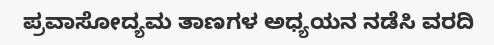ಪ್ರವಾಸೋದ್ಯಮ ತಾಣಗಳ ಅಧ್ಯಯನ ನಡೆಸಿ ವರದಿ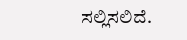ಸಲ್ಲಿಸಲಿದೆ.